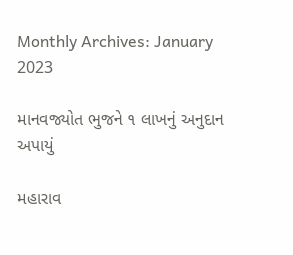Monthly Archives: January 2023

માનવજ્યોત ભુજને ૧ લાખનું અનુદાન અપાયું

મહારાવ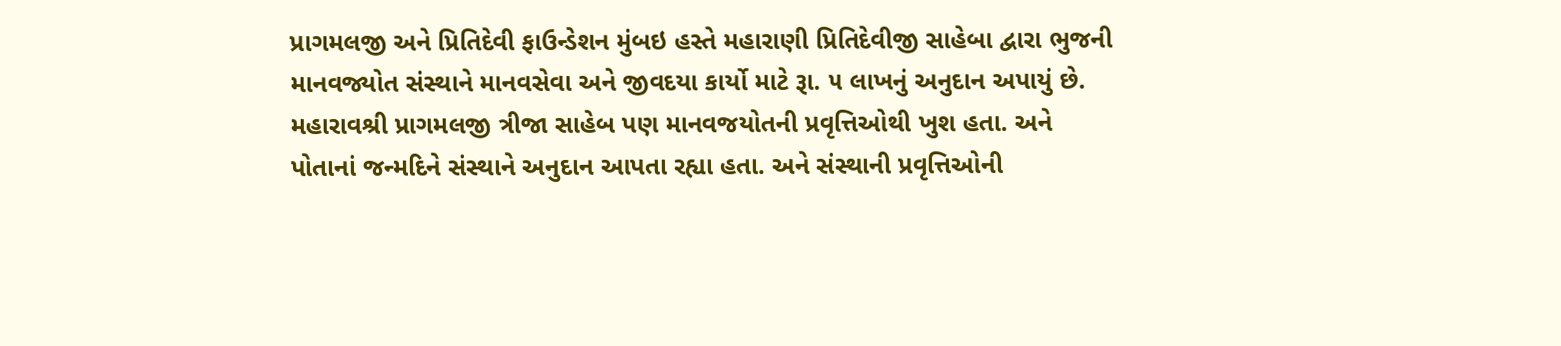પ્રાગમલજી અને પ્રિતિદેવી ફાઉન્ડેશન મુંબઇ હસ્તે મહારાણી પ્રિતિદેવીજી સાહેબા દ્વારા ભુજની માનવજ્યોત સંસ્થાને માનવસેવા અને જીવદયા કાર્યો માટે રૂા. ૫ લાખનું અનુદાન અપાયું છે. મહારાવશ્રી પ્રાગમલજી ત્રીજા સાહેબ પણ માનવજયોતની પ્રવૃત્તિઓથી ખુશ હતા. અને પોતાનાં જન્મદિને સંસ્થાને અનુદાન આપતા રહ્યા હતા. અને સંસ્થાની પ્રવૃત્તિઓની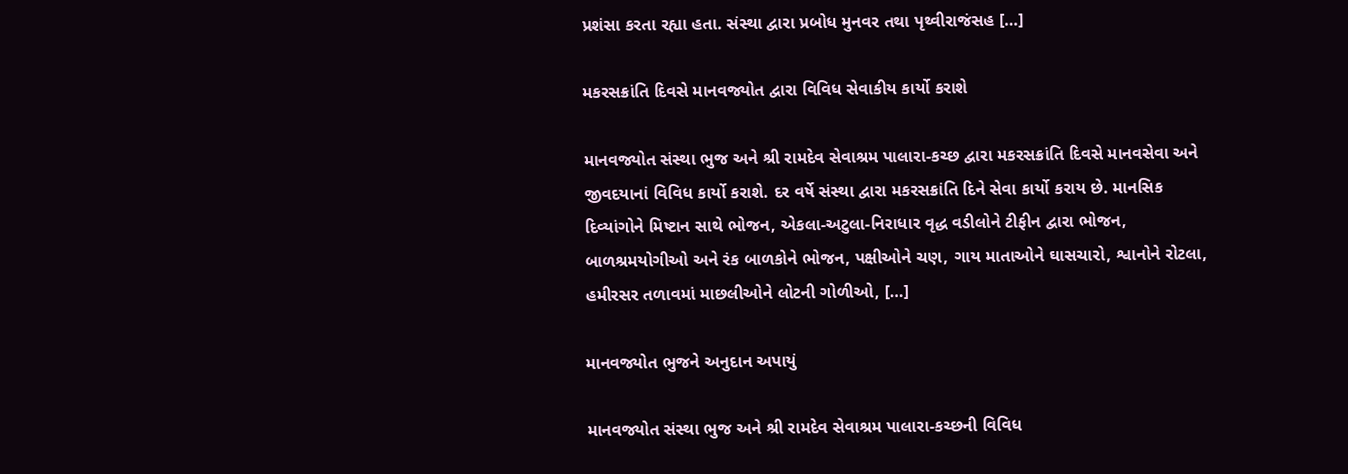પ્રશંસા કરતા રહ્યા હતા. સંસ્થા દ્વારા પ્રબોધ મુનવર તથા પૃથ્વીરાજંસહ […]

મકરસક્રાંતિ દિવસે માનવજ્યોત દ્વારા વિવિધ સેવાકીય કાર્યો કરાશે

માનવજ્યોત સંસ્થા ભુજ અને શ્રી રામદેવ સેવાશ્રમ પાલારા-કચ્છ દ્વારા મકરસક્રાંતિ દિવસે માનવસેવા અને જીવદયાનાં વિવિધ કાર્યો કરાશે. દર વર્ષે સંસ્થા દ્વારા મકરસક્રાંતિ દિને સેવા કાર્યો કરાય છે. માનસિક દિવ્યાંગોને મિષ્ટાન સાથે ભોજન, એકલા-અટુલા-નિરાધાર વૃદ્ધ વડીલોને ટીફીન દ્વારા ભોજન, બાળશ્રમયોગીઓ અને રંક બાળકોને ભોજન, પક્ષીઓને ચણ, ગાય માતાઓને ઘાસચારો, શ્વાનોને રોટલા, હમીરસર તળાવમાં માછલીઓને લોટની ગોળીઓ, […]

માનવજ્યોત ભુજને અનુદાન અપાયું

માનવજ્યોત સંસ્થા ભુજ અને શ્રી રામદેવ સેવાશ્રમ પાલારા-કચ્છની વિવિધ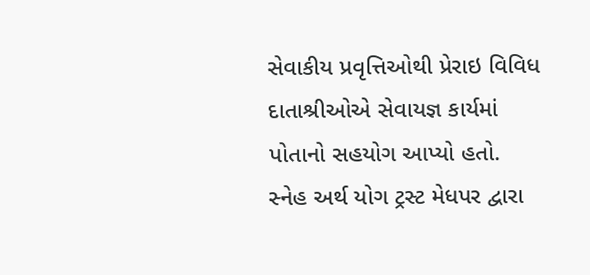સેવાકીય પ્રવૃત્તિઓથી પ્રેરાઇ વિવિધ દાતાશ્રીઓએ સેવાયજ્ઞ કાર્યમાં પોતાનો સહયોગ આપ્યો હતો. સ્નેહ અર્થ યોગ ટ્રસ્ટ મેધપર દ્વારા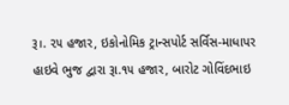રૂ।. ૨૫ હજાર, ઇકોનોમિક ટ્રાન્સપોર્ટ સર્વિસ-માધાપર હાઇવે ભુજ દ્વારા રૂા.૧૫ હજાર, બારોટ ગોવિંદભાઇ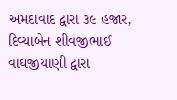અમદાવાદ દ્વારા ૩૯ હજાર, દિવ્યાબેન શીવજીભાઈ વાઘજીયાણી દ્વારા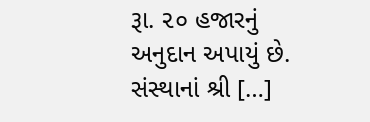રૂા. ૨૦ હજારનું અનુદાન અપાયું છે. સંસ્થાનાં શ્રી […]